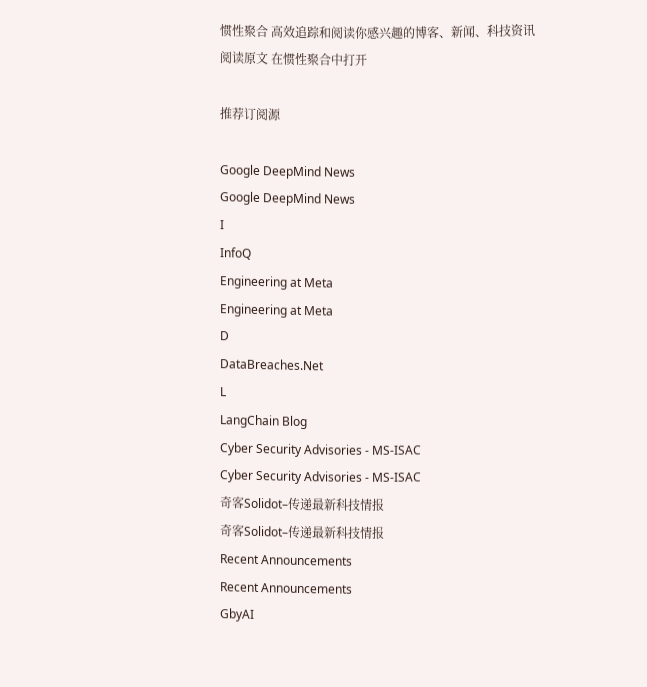惯性聚合 高效追踪和阅读你感兴趣的博客、新闻、科技资讯
阅读原文 在惯性聚合中打开

推荐订阅源

Google DeepMind News
Google DeepMind News
I
InfoQ
Engineering at Meta
Engineering at Meta
D
DataBreaches.Net
L
LangChain Blog
Cyber Security Advisories - MS-ISAC
Cyber Security Advisories - MS-ISAC
奇客Solidot–传递最新科技情报
奇客Solidot–传递最新科技情报
Recent Announcements
Recent Announcements
GbyAI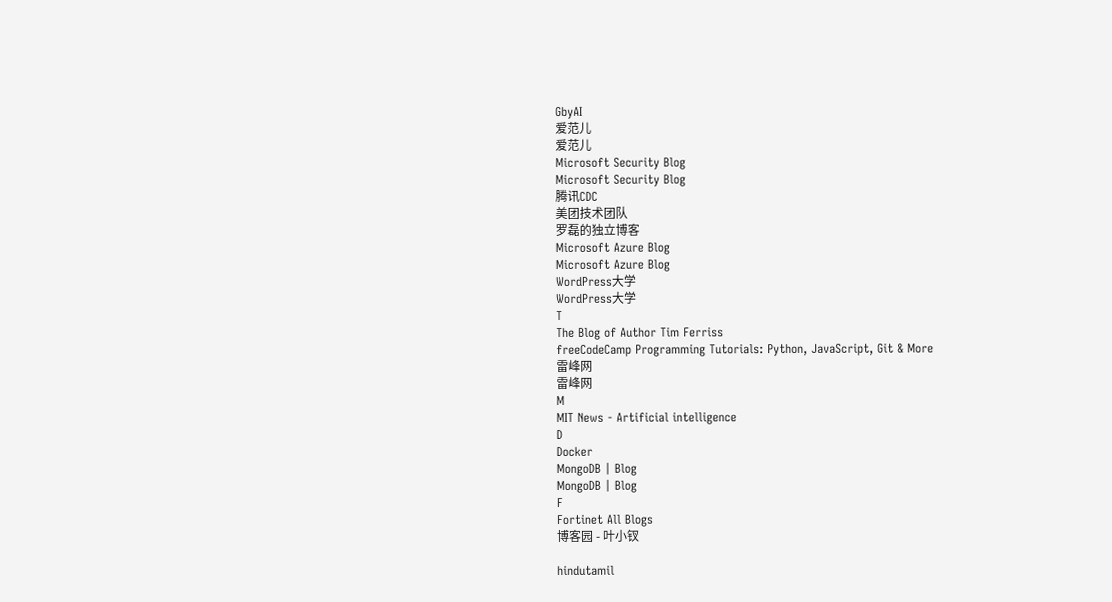GbyAI
爱范儿
爱范儿
Microsoft Security Blog
Microsoft Security Blog
腾讯CDC
美团技术团队
罗磊的独立博客
Microsoft Azure Blog
Microsoft Azure Blog
WordPress大学
WordPress大学
T
The Blog of Author Tim Ferriss
freeCodeCamp Programming Tutorials: Python, JavaScript, Git & More
雷峰网
雷峰网
M
MIT News - Artificial intelligence
D
Docker
MongoDB | Blog
MongoDB | Blog
F
Fortinet All Blogs
博客园 - 叶小钗

hindutamil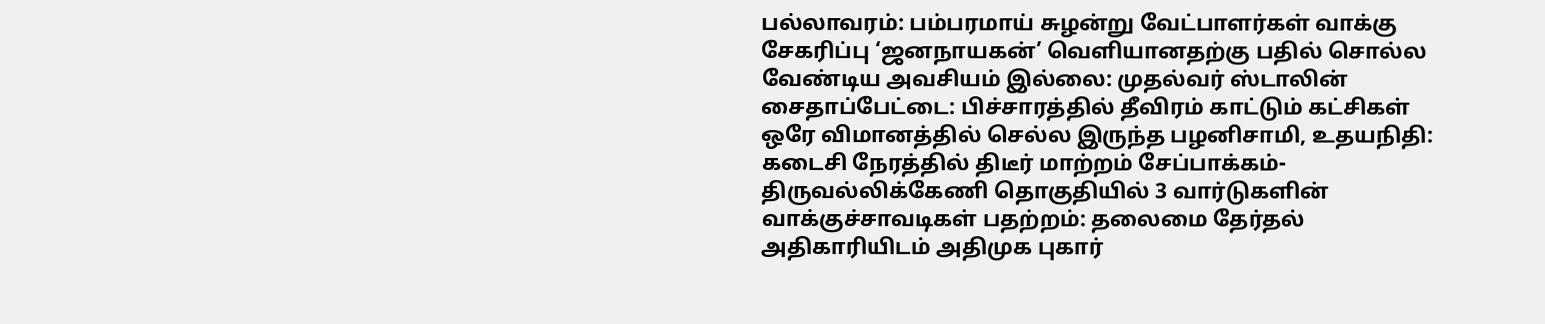பல்லாவரம்: பம்பரமாய் சுழன்று வேட்பாளர்கள் வாக்கு சேகரிப்பு ‘ஜனநாயகன்’ வெளியானதற்கு பதில் சொல்ல வேண்டிய அவசியம் இல்லை: முதல்வர் ஸ்டாலின் சைதாப்பேட்டை: பிச்சாரத்தில் தீவிரம் காட்டும் கட்சிகள் ஒரே விமானத்தில் செல்ல இருந்த பழனிசாமி, உதயநிதி: கடைசி நேரத்தில் திடீர் மாற்றம் சேப்பாக்கம்-திருவல்லிக்கேணி தொகுதியில் 3 வார்டுகளின் வாக்குச்சாவடிகள் பதற்றம்: தலைமை தேர்தல் அதிகாரியிடம் அதிமுக புகார்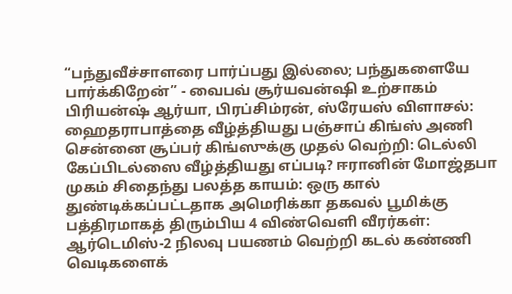“பந்துவீச்சாளரை பார்ப்பது இல்லை; பந்துகளையே பார்க்கிறேன்” - வைபவ் சூர்யவன்ஷி உற்சாகம் பிரியன்ஷ் ஆர்யா, பிரப்சிம்ரன், ஸ்ரேயஸ் விளாசல்: ஹைதராபாத்தை வீழ்த்தியது பஞ்சாப் கிங்ஸ் அணி சென்னை சூப்பர் கிங்ஸுக்கு முதல் வெற்றி: டெல்லி கேப்பிடல்ஸை வீழ்த்தியது எப்படி? ஈரானின் மோஜ்தபா முகம் சிதைந்து பலத்த காயம்: ஒரு கால் துண்டிக்கப்பட்டதாக அமெரிக்கா தகவல் பூமிக்கு பத்திரமாகத் திரும்பிய 4 விண்வெளி வீரர்கள்: ஆர்டெமிஸ்-2 நிலவு பயணம் வெற்றி கடல் கண்ணி வெடிகளைக்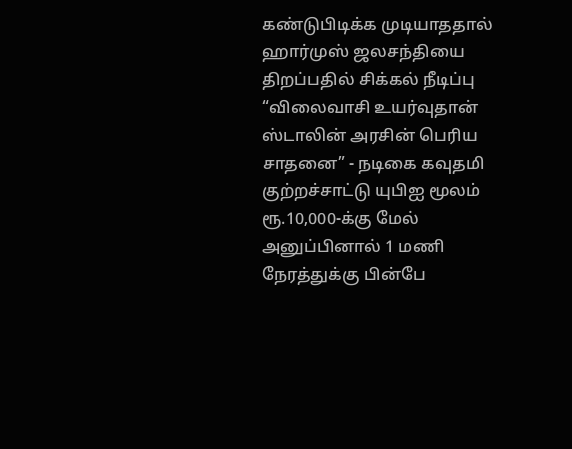கண்டுபிடிக்க முடியாததால் ஹார்முஸ் ஜலசந்தியை திறப்பதில் சிக்கல் நீடிப்பு “விலைவாசி உயர்வுதான் ஸ்டாலின் அரசின் பெரிய சாதனை” - நடிகை கவுதமி குற்றச்சாட்டு யுபிஐ மூலம் ரூ.10,000-க்கு மேல் அனுப்பினால் 1 மணி நேரத்துக்கு பின்பே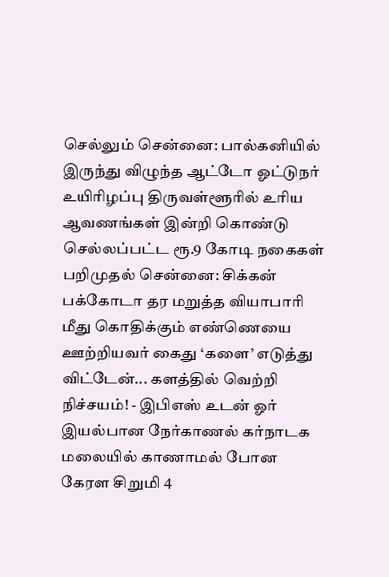செல்லும் சென்னை: பால்கனியில் இருந்து விழுந்த ஆட்டோ ஓட்டுநர் உயிரிழப்பு திருவள்ளூரில் உரிய ஆவணங்கள் இன்றி கொண்டு செல்லப்பட்ட ரூ.9 கோடி நகைகள் பறிமுதல் சென்னை: சிக்கன் பக்கோடா தர மறுத்த வியாபாரி மீது கொதிக்கும் எண்ணெயை ஊற்றியவர் கைது ‘களை’ எடுத்து விட்டேன்... களத்தில் வெற்றி நிச்சயம்! - இபிஎஸ் உடன் ஓர் இயல்பான நேர்காணல் கர்நாடக மலையில் காணாமல் போன கேரள சிறுமி 4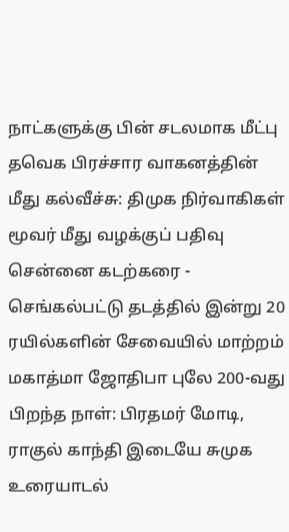நாட்களுக்கு பின் சடலமாக மீட்பு தவெக பிரச்சார வாகனத்தின் மீது கல்வீச்சு: திமுக நிர்வாகிகள் மூவர் மீது வழக்குப் பதிவு சென்னை கடற்கரை - செங்கல்பட்டு தடத்தில் இன்று 20 ரயில்களின் சேவையில் மாற்றம் மகாத்மா ஜோதிபா புலே 200-வது பிறந்த நாள்: பிரதமர் மோடி, ராகுல் காந்தி இடையே சுமுக உரையாடல்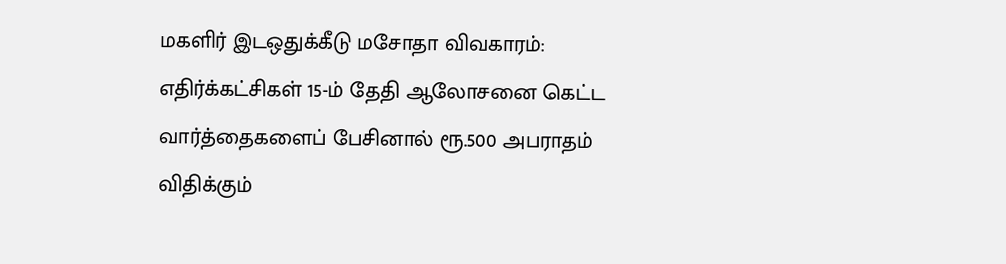மகளிர் இடஒதுக்கீடு மசோதா விவகாரம்: எதிர்க்கட்சிகள் 15-ம் தேதி ஆலோசனை கெட்ட வார்த்தைகளைப் பேசினால் ரூ.500 அபராதம் விதிக்கும்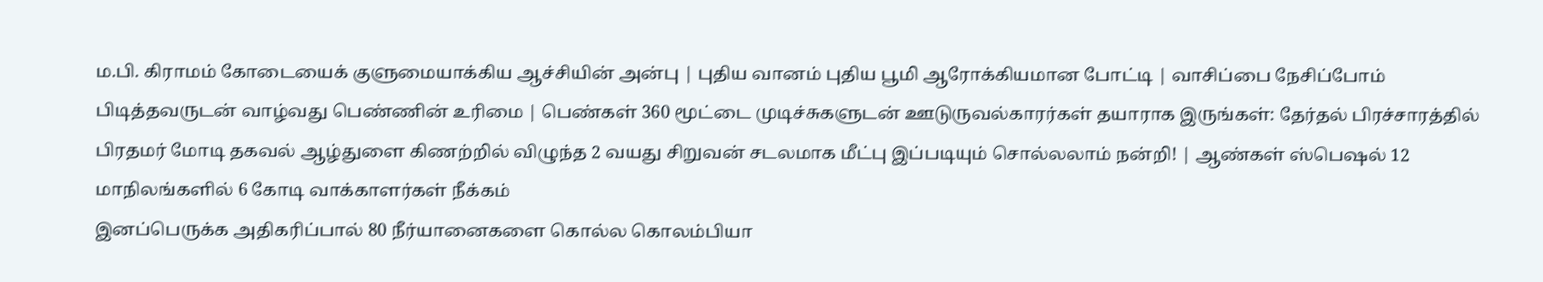ம.பி. கிராமம் கோடையைக் குளுமையாக்கிய ஆச்சியின் அன்பு | புதிய வானம் புதிய பூமி ஆரோக்கியமான போட்டி | வாசிப்பை நேசிப்போம் பிடித்தவருடன் வாழ்வது பெண்ணின் உரிமை | பெண்கள் 360 மூட்டை முடிச்சுகளுடன் ஊடுருவல்காரர்கள் தயாராக இருங்கள்: தேர்தல் பிரச்சாரத்தில் பிரதமர் மோடி தகவல் ஆழ்துளை கிணற்றில் விழுந்த 2 வயது சிறுவன் சடலமாக மீட்பு இப்படியும் சொல்லலாம் நன்றி! | ஆண்கள் ஸ்பெஷல் 12 மாநிலங்களில் 6 கோடி வாக்காளர்கள் நீக்கம்
இனப்பெருக்க அதிகரிப்பால் 80 நீர்யானைகளை கொல்ல கொலம்பியா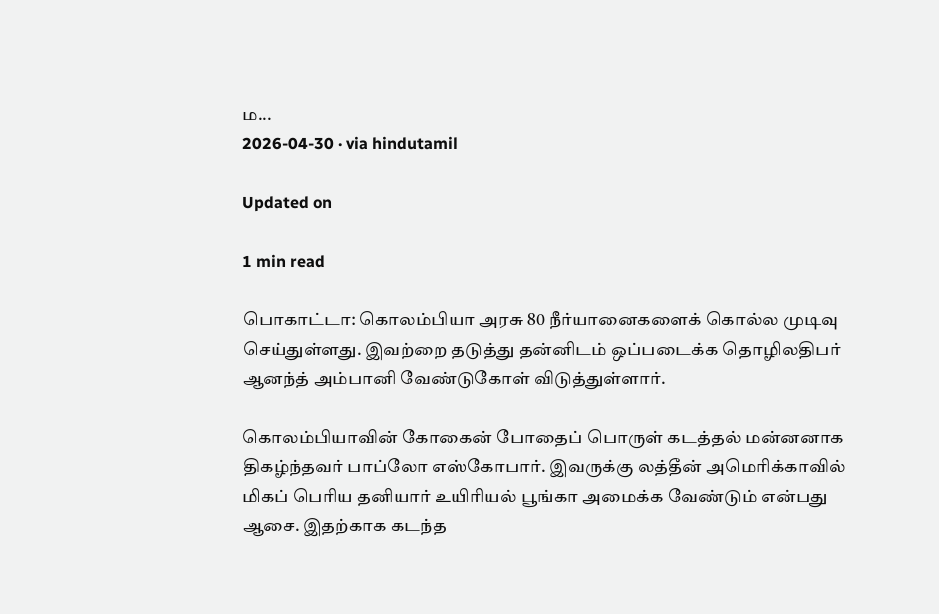ம...
2026-04-30 · via hindutamil

Updated on

1 min read

பொகாட்டா: கொலம்பியா அரசு 80 நீர்யானைகளைக் கொல்ல முடிவு செய்துள்ளது. இவற்றை தடுத்து தன்னிடம் ஒப்படைக்க தொழிலதிபர் ஆனந்த் அம்பானி வேண்டுகோள் விடுத்துள்ளார்.

கொலம்பியாவின் கோகைன் போதைப் பொருள் கடத்தல் மன்னனாக திகழ்ந்தவர் பாப்லோ எஸ்கோபார். இவருக்கு லத்தீன் அமெரிக்காவில் மிகப் பெரிய தனியார் உயிரியல் பூங்கா அமைக்க வேண்டும் என்பது ஆசை. இதற்காக கடந்த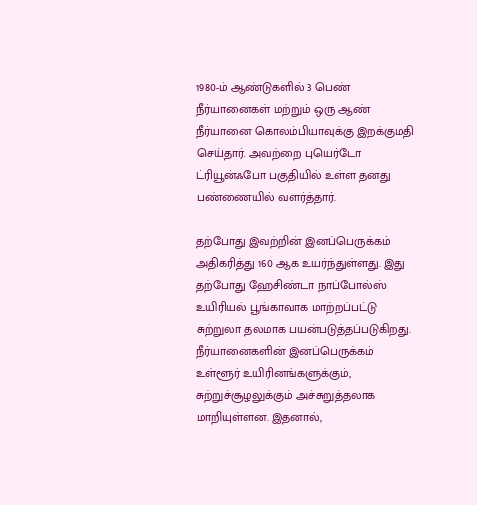1980-ம் ஆண்டுகளில் 3 பெண் நீர்யானைகள் மற்றும் ஒரு ஆண் நீர்யானை கொலம்பியாவுக்கு இறக்குமதி செய்தார். அவற்றை புயெர்டோ ட்ரியூன்ஃபோ பகுதியில் உள்ள தனது பண்ணையில் வளர்த்தார்.

தற்போது இவற்றின் இனப்பெருக்கம் அதிகரித்து 160 ஆக உயர்ந்துள்ளது. இது தற்போது ஹேசிண்டா நாப்போல்ஸ் உயிரியல் பூங்காவாக மாற்றப்பட்டு சுற்றுலா தலமாக பயன்படுத்தப்படுகிறது. நீர்யானைகளின் இனப்பெருக்கம் உள்ளூர் உயிரினங்களுக்கும், சுற்றுச்சூழலுக்கும் அச்சுறுத்தலாக மாறியுள்ளன. இதனால்,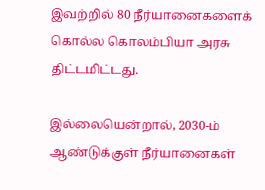இவற்றில் 80 நீர்யானைகளைக் கொல்ல கொலம்பியா அரசு திட்டமிட்டது.

இல்லையென்றால், 2030-ம் ஆண்டுக்குள் நீர்யானைகள்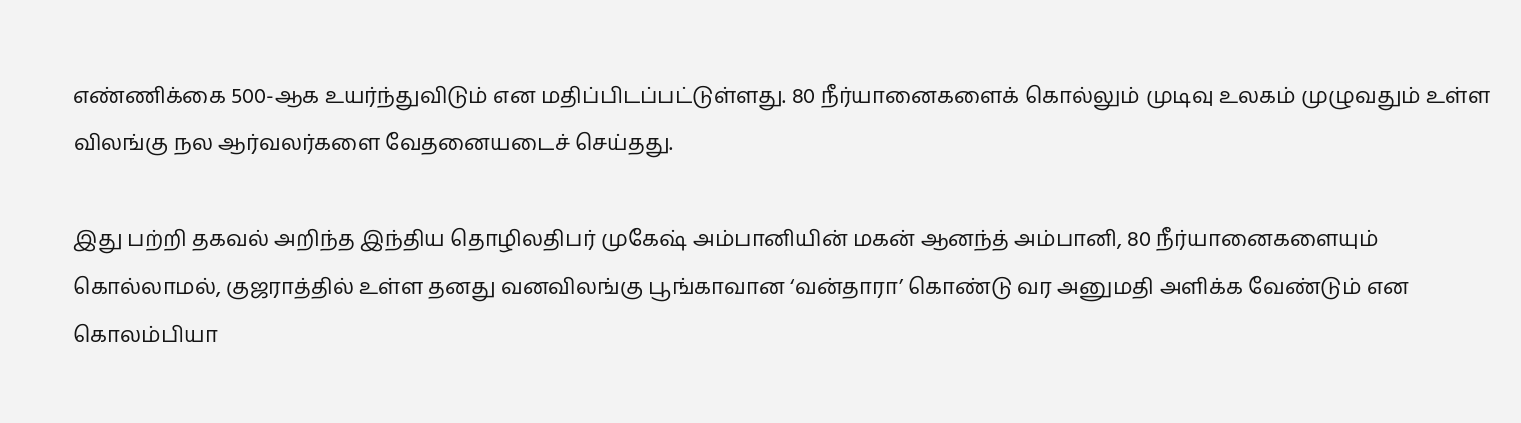எண்ணிக்கை 500-ஆக உயர்ந்துவிடும் என மதிப்பிடப்பட்டுள்ளது. 80 நீர்யானைகளைக் கொல்லும் முடிவு உலகம் முழுவதும் உள்ள விலங்கு நல ஆர்வலர்களை வேதனையடைச் செய்தது.

இது பற்றி தகவல் அறிந்த இந்திய தொழிலதிபர் முகேஷ் அம்பானியின் மகன் ஆனந்த் அம்பானி, 80 நீர்யானைகளையும் கொல்லாமல், குஜராத்தில் உள்ள தனது வனவிலங்கு பூங்காவான ‘வன்தாரா’ கொண்டு வர அனுமதி அளிக்க வேண்டும் என கொலம்பியா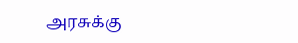அரசுக்கு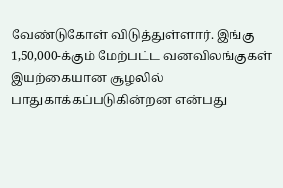வேண்டுகோள் விடுத்துள்ளார். இங்கு 1,50,000-க்கும் மேற்பட்ட வனவிலங்குகள் இயற்கையான சூழலில் பாதுகாக்கப்படுகின்றன என்பது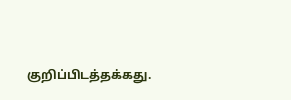குறிப்பிடத்தக்கது.